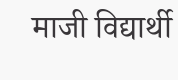माजी विद्यार्थी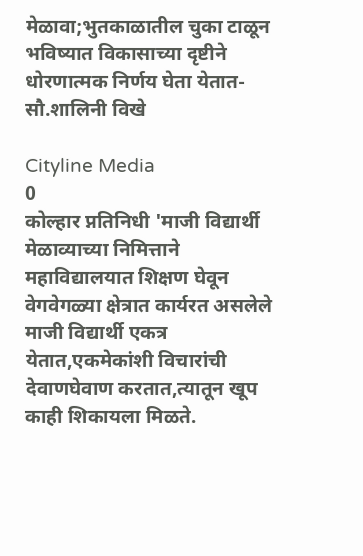मेळावा;भुतकाळातील चुका टाळून भविष्यात विकासाच्या दृष्टीने धोरणात्मक निर्णय घेता येतात- सौ‌.शालिनी विखे

Cityline Media
0
कोल्हार प्नतिनिधी 'माजी विद्यार्थी मेळाव्याच्या निमित्ताने महाविद्यालयात शिक्षण घेवून वेगवेगळ्या क्षेत्रात कार्यरत असलेले माजी विद्यार्थी एकत्र येतात,एकमेकांशी विचारांची देवाणघेवाण करतात,त्यातून खूप काही शिकायला मिळते.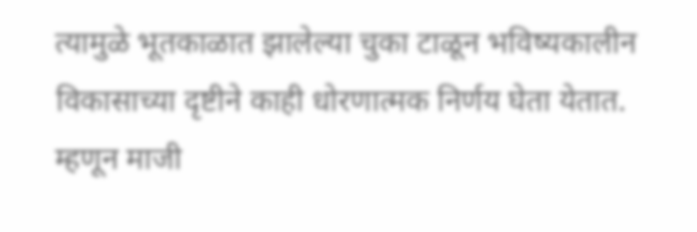त्यामुळे भूतकाळात झालेल्या चुका टाळून भविष्यकालीन विकासाच्या दृष्टीने काही धोरणात्मक निर्णय घेता येतात. म्हणून माजी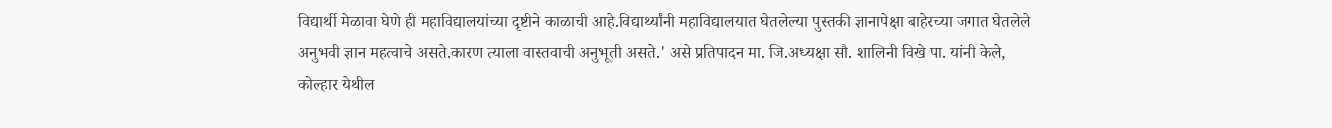विद्यार्थी मेळावा घेणे ही महाविद्यालयांच्या दृष्टीने काळाची आहे.विद्यार्थ्यांनी महाविद्यालयात घेतलेल्या पुस्तकी ज्ञानापेक्षा बाहेरच्या जगात घेतलेले अनुभवी ज्ञान महत्वाचे असते.कारण त्याला वास्तवाची अनुभूती असते.' असे प्रतिपादन मा. जि.अध्यक्षा सौ. शालिनी विखे पा. यांनी केले,
कोल्हार येथील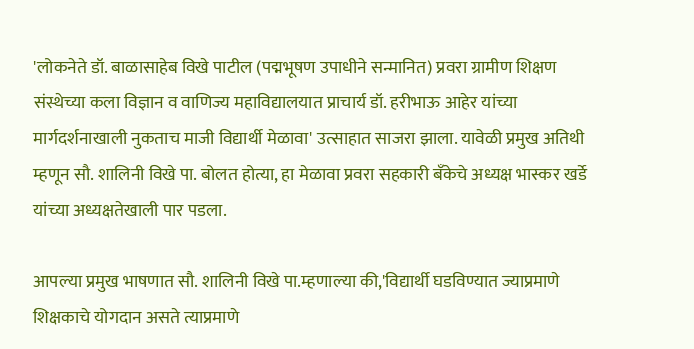'लोकनेते डॉ. बाळासाहेब विखे पाटील (पद्मभूषण उपाधीने सन्मानित) प्रवरा ग्रामीण शिक्षण संस्थेच्या कला विज्ञान व वाणिज्य महाविद्यालयात प्राचार्य डॉ. हरीभाऊ आहेर यांच्या मार्गदर्शनाखाली नुकताच माजी विद्यार्थी मेळावा' उत्साहात साजरा झाला. यावेळी प्रमुख अतिथी म्हणून सौ. शालिनी विखे पा. बोलत होत्या, हा मेळावा प्रवरा सहकारी बँकेचे अध्यक्ष भास्कर खर्डे  यांच्या अध्यक्षतेखाली पार पडला.

आपल्या प्रमुख भाषणात सौ. शालिनी विखे पा.म्हणाल्या की,'विद्यार्थी घडविण्यात ज्याप्रमाणे शिक्षकाचे योगदान असते त्याप्रमाणे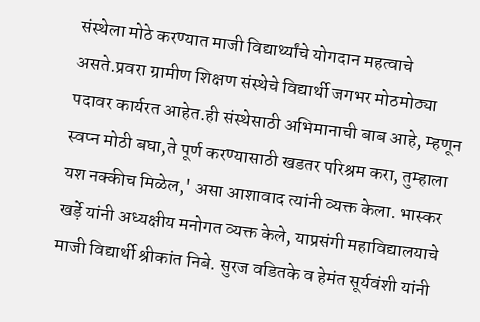संस्थेला मोठे करण्यात माजी विद्यार्थ्यांचे योगदान महत्वाचे असते.प्रवरा ग्रामीण शिक्षण संस्थेचे विद्यार्थी जगभर मोठमोठ्या पदावर कार्यरत आहेत.ही संस्थेसाठी अभिमानाची बाब आहे, म्हणून स्वप्न मोठी बघा,ते पूर्ण करण्यासाठी खडतर परिश्रम करा, तुम्हाला यश नक्कीच मिळेल,' असा आशावाद त्यांनी व्यक्त केला. भास्कर खर्ड़े यांनी अध्यक्षीय मनोगत व्यक्त केले, याप्रसंगी महाविद्यालयाचे माजी विद्यार्थी श्रीकांत निबे. सुरज वडितके व हेमंत सूर्यवंशी यांनी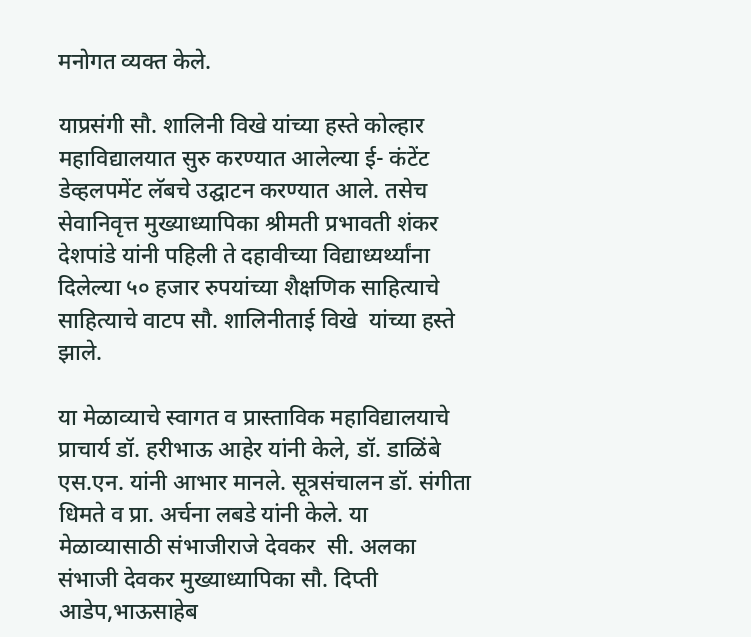मनोगत व्यक्त केले.

याप्रसंगी सौ. शालिनी विखे यांच्या हस्ते कोल्हार महाविद्यालयात सुरु करण्यात आलेल्या ई- कंटेंट डेव्हलपमेंट लॅबचे उद्घाटन करण्यात आले. तसेच सेवानिवृत्त मुख्याध्यापिका श्रीमती प्रभावती शंकर देशपांडे यांनी पहिली ते दहावीच्या विद्याध्यर्थ्यांना दिलेल्या ५० हजार रुपयांच्या शैक्षणिक साहित्याचे साहित्याचे वाटप सौ. शालिनीताई विखे  यांच्या हस्ते झाले.

या मेळाव्याचे स्वागत व प्रास्ताविक महाविद्यालयाचे प्राचार्य डॉ. हरीभाऊ आहेर यांनी केले, डॉ. डाळिंबे एस.एन. यांनी आभार मानले. सूत्रसंचालन डॉ. संगीता धिमते व प्रा. अर्चना लबडे यांनी केले. या मेळाव्यासाठी संभाजीराजे देवकर  सी. अलका संभाजी देवकर मुख्याध्यापिका सौ. दिप्ती आडेप,भाऊसाहेब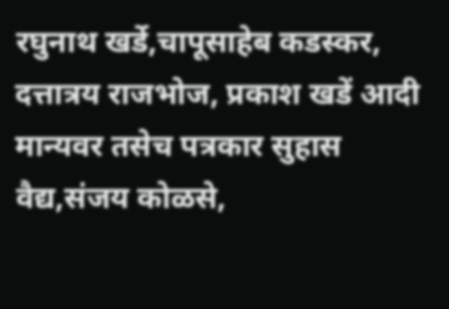रघुनाथ खर्डे,चापूसाहेब कडस्कर, दत्तात्रय राजभोज, प्रकाश खडें आदी मान्यवर तसेच पत्रकार सुहास वैद्य,संजय कोळसे,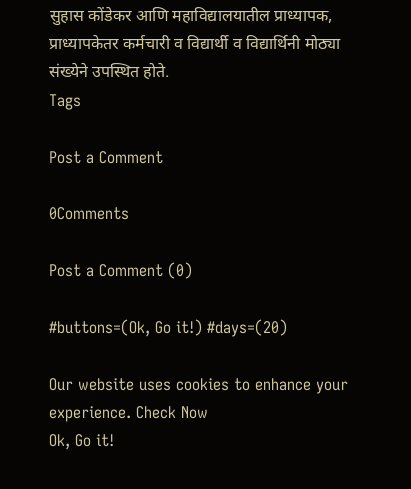सुहास कोंडेकर आणि महाविद्यालयातील प्राध्यापक, प्राध्यापकेतर कर्मचारी व विद्यार्थी व विद्यार्थिनी मोठ्या संख्येने उपस्थित होते.
Tags

Post a Comment

0Comments

Post a Comment (0)

#buttons=(Ok, Go it!) #days=(20)

Our website uses cookies to enhance your experience. Check Now
Ok, Go it!